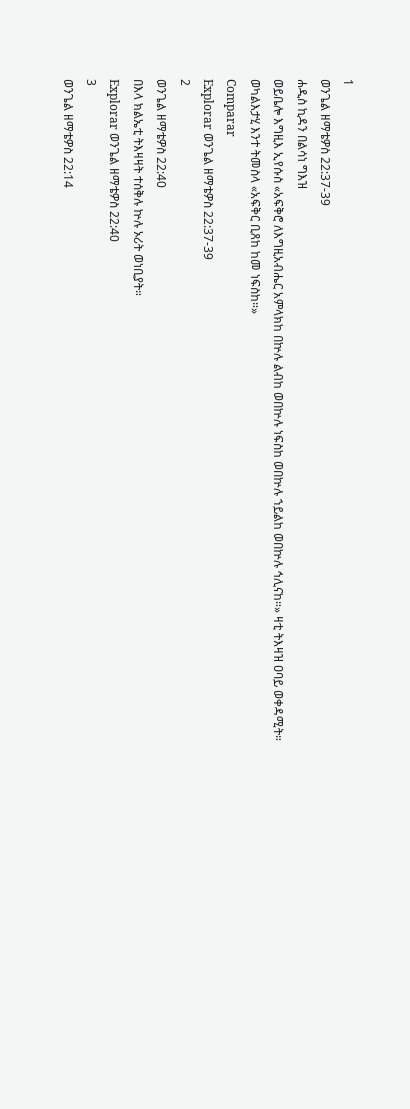1
ወንጌል ዘማቴዎስ 22:37-39
ሐዲስ ኪዳን በልሳነ ግእዝ
ወይቤሎ እግዚእ ኢየሱስ «አፍቅሮ ለእግዚአብሔር አምላክከ በኵሉ ልብከ ወበኵሉ ነፍስከ ወበኵሉ ኀይልከ ወበኵሉ ኅሊናከ።» ዛቲ ትእዛዝ ዐባይ ወቀዳሚት። ወካልእታሂ እንተ ትመስላ «አፍቅር ቢጸከ ከመ ነፍስከ።»
Comparar
Explorar ወንጌል ዘማቴዎስ 22:37-39
2
ወንጌል ዘማቴዎስ 22:40
በእላ ክልኤቲ ትእዛዛት ተሰቅሉ ኵሉ ኦሪት ወነቢያት።
Explorar ወንጌል ዘማቴዎስ 22:40
3
ወንጌል ዘማቴዎስ 22:14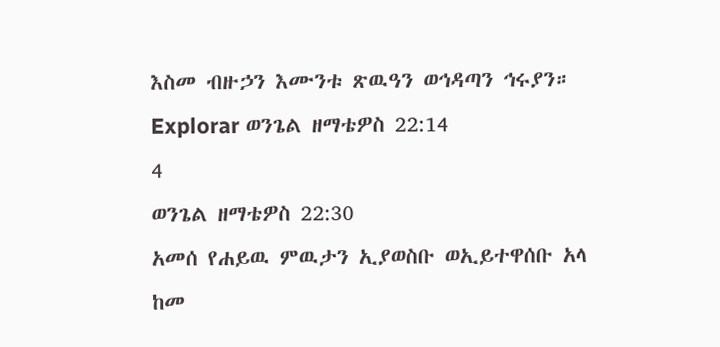እስመ ብዙኃን እሙንቱ ጽዉዓን ወኅዳጣን ኅሩያን።
Explorar ወንጌል ዘማቴዎስ 22:14
4
ወንጌል ዘማቴዎስ 22:30
አመሰ የሐይዉ ምዉታን ኢያወስቡ ወኢይተዋሰቡ አላ ከመ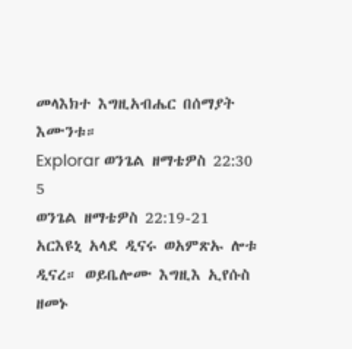መላእክተ እግዚአብሔር በሰማያት እሙንቱ።
Explorar ወንጌል ዘማቴዎስ 22:30
5
ወንጌል ዘማቴዎስ 22:19-21
አርእዩኒ አላደ ዲናሩ ወአምጽኡ ሎቱ ዲናረ። ወይቤሎሙ እግዚእ ኢየሱስ ዘመኑ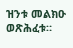ዝንቱ መልክዑ ወጽሕፈቱ።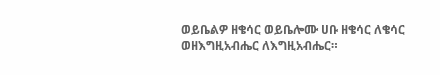ወይቤልዎ ዘቄሳር ወይቤሎሙ ሀቡ ዘቄሳር ለቄሳር ወዘእግዚአብሔር ለእግዚአብሔር።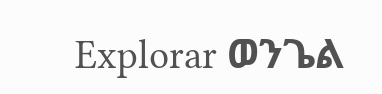Explorar ወንጌል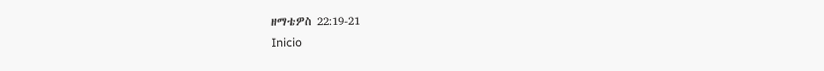ዘማቴዎስ 22:19-21
Inicio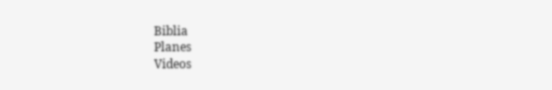Biblia
Planes
Videos